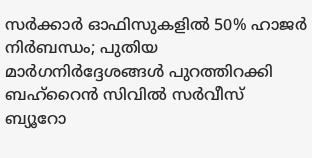സർക്കാർ ഓഫിസുകളിൽ 50% ഹാജർ നിർബന്ധം; പുതിയ മാർഗനിർദ്ദേശങ്ങൾ പുറത്തിറക്കി ബഹ്റൈൻ സിവിൽ സർവീസ് ബ്യൂറോ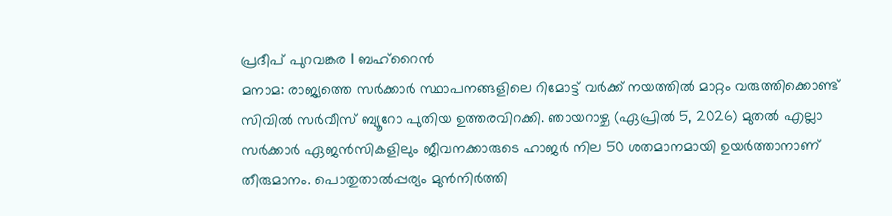പ്രദീപ് പുറവങ്കര I ബഹ്റൈൻ
മനാമ: രാജ്യത്തെ സർക്കാർ സ്ഥാപനങ്ങളിലെ റിമോട്ട് വർക്ക് നയത്തിൽ മാറ്റം വരുത്തിക്കൊണ്ട് സിവിൽ സർവീസ് ബ്യൂറോ പുതിയ ഉത്തരവിറക്കി. ഞായറാഴ്ച (ഏപ്രിൽ 5, 2026) മുതൽ എല്ലാ സർക്കാർ ഏജൻസികളിലും ജീവനക്കാരുടെ ഹാജർ നില 50 ശതമാനമായി ഉയർത്താനാണ് തീരുമാനം. പൊതുതാൽപ്പര്യം മുൻനിർത്തി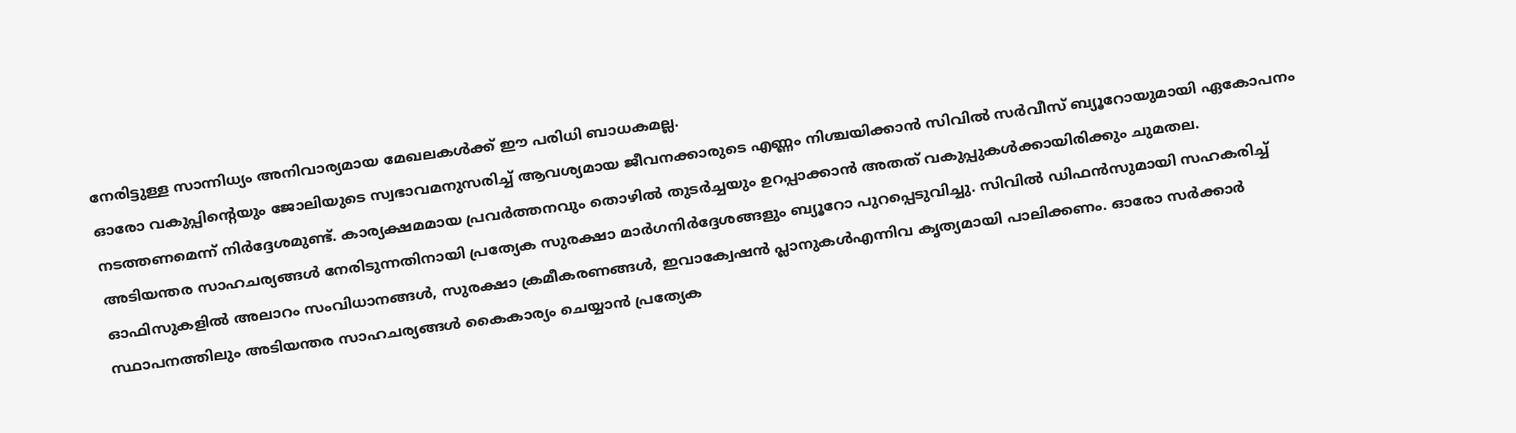നേരിട്ടുള്ള സാന്നിധ്യം അനിവാര്യമായ മേഖലകൾക്ക് ഈ പരിധി ബാധകമല്ല.
ഓരോ വകുപ്പിന്റെയും ജോലിയുടെ സ്വഭാവമനുസരിച്ച് ആവശ്യമായ ജീവനക്കാരുടെ എണ്ണം നിശ്ചയിക്കാൻ സിവിൽ സർവീസ് ബ്യൂറോയുമായി ഏകോപനം നടത്തണമെന്ന് നിർദ്ദേശമുണ്ട്. കാര്യക്ഷമമായ പ്രവർത്തനവും തൊഴിൽ തുടർച്ചയും ഉറപ്പാക്കാൻ അതത് വകുപ്പുകൾക്കായിരിക്കും ചുമതല.
അടിയന്തര സാഹചര്യങ്ങൾ നേരിടുന്നതിനായി പ്രത്യേക സുരക്ഷാ മാർഗനിർദ്ദേശങ്ങളും ബ്യൂറോ പുറപ്പെടുവിച്ചു. സിവിൽ ഡിഫൻസുമായി സഹകരിച്ച് ഓഫിസുകളിൽ അലാറം സംവിധാനങ്ങൾ, സുരക്ഷാ ക്രമീകരണങ്ങൾ, ഇവാക്വേഷൻ പ്ലാനുകൾഎന്നിവ കൃത്യമായി പാലിക്കണം. ഓരോ സർക്കാർ സ്ഥാപനത്തിലും അടിയന്തര സാഹചര്യങ്ങൾ കൈകാര്യം ചെയ്യാൻ പ്രത്യേക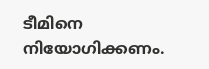ടീമിനെ നിയോഗിക്കണം.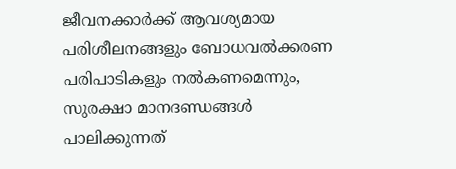ജീവനക്കാർക്ക് ആവശ്യമായ പരിശീലനങ്ങളും ബോധവൽക്കരണ പരിപാടികളും നൽകണമെന്നും, സുരക്ഷാ മാനദണ്ഡങ്ങൾ പാലിക്കുന്നത്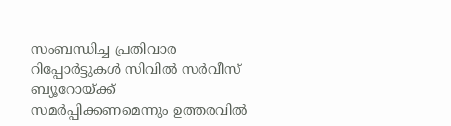സംബന്ധിച്ച പ്രതിവാര റിപ്പോർട്ടുകൾ സിവിൽ സർവീസ് ബ്യൂറോയ്ക്ക് സമർപ്പിക്കണമെന്നും ഉത്തരവിൽ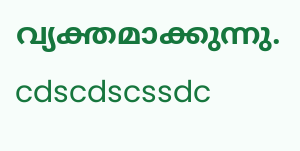വ്യക്തമാക്കുന്നു.
cdscdscssdc